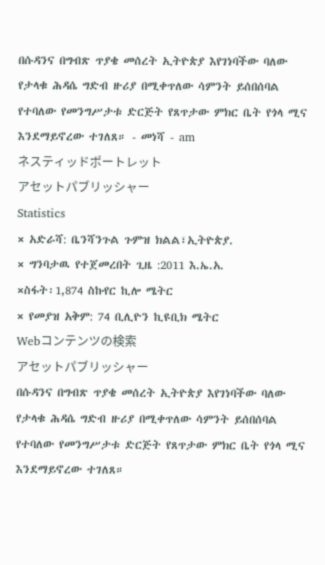በሱዳንና በግብጽ ጥያቄ መሰረት ኢትዮጵያ እየገነባችው ባለው የታላቁ ሕዳሴ ግድብ ዙሪያ በሚቀጥለው ሳምንት ይሰበሰባል የተባለው የመንግሥታቱ ድርጅት የጸጥታው ምክር ቤት የጎላ ሚና እንደማይኖረው ተገለጸ። - መነሻ - am
ネスティッドポートレット
アセットパブリッシャー
Statistics
× አድራሻ: ቤንሻንጉል ጉምዝ ክልል፣ኢትዮጵያ.
× ግንባታዉ የተጀመረበት ጊዜ :2011 እ.ኤ.አ.
×ስፋት፡1,874 ስኩየር ኪሎ ሜትር
× የመያዝ አቅም: 74 ቢሊዮን ኪዩቢክ ሜትር
Webコンテンツの検索
アセットパブリッシャー
በሱዳንና በግብጽ ጥያቄ መሰረት ኢትዮጵያ እየገነባችው ባለው የታላቁ ሕዳሴ ግድብ ዙሪያ በሚቀጥለው ሳምንት ይሰበሰባል የተባለው የመንግሥታቱ ድርጅት የጸጥታው ምክር ቤት የጎላ ሚና እንደማይኖረው ተገለጸ።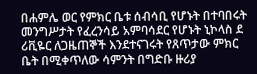በሐምሌ ወር የምክር ቤቱ ሰብሳቢ የሆኑት በተባበሩት መንግሥታት የፈረንሳይ አምባሳደር የሆኑት ኒኮላስ ደ ሪቪዬር ለጋዜጠኞች እንደተናገሩት የጸጥታው ምክር ቤት በሚቀጥለው ሳምንት በግድቡ ዙሪያ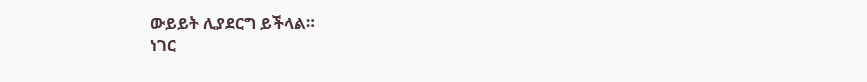ውይይት ሊያደርግ ይችላል።
ነገር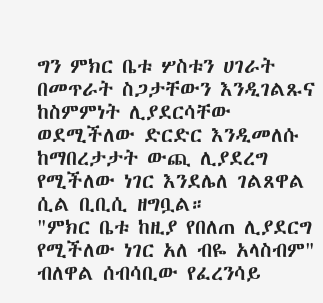ግን ምክር ቤቱ ሦስቱን ሀገራት በመጥራት ስጋታቸውን እንዲገልጹና ከስምምነት ሊያደርሳቸው ወደሚችለው ድርድር እንዲመለሱ ከማበረታታት ውጪ ሊያደረግ የሚችለው ነገር እንደሌለ ገልጸዋል ሲል ቢቢሲ ዘግቧል።
"ምክር ቤቱ ከዚያ የበለጠ ሊያደርግ የሚችለው ነገር አለ ብዬ አላስብም" ብለዋል ሰብሳቢው የፈረንሳይ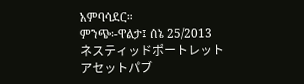አምባሳደር።
ምንጭ፡-ዋልታ፤ ሰኔ 25/2013
ネスティッドポートレット
アセットパブ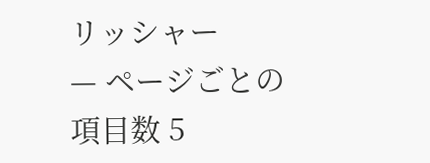リッシャー
— ページごとの項目数 5